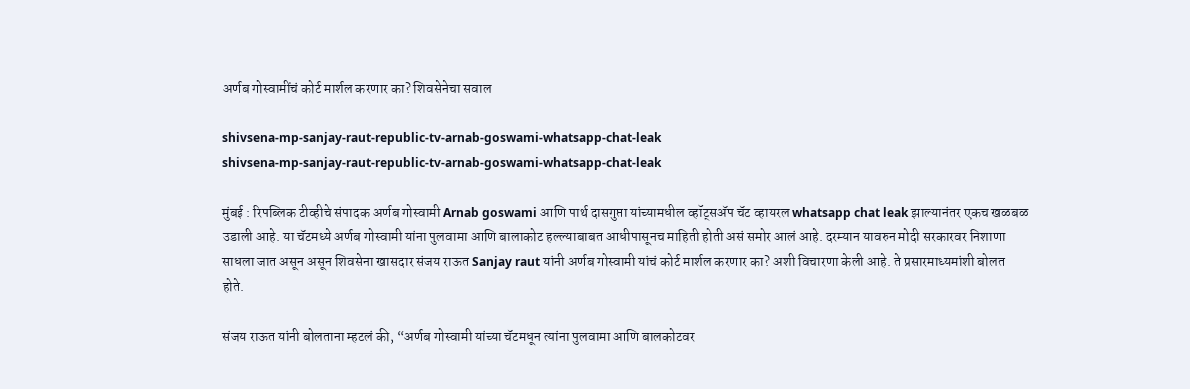अर्णब गोस्वामींचं कोर्ट मार्शल करणार का? शिवसेनेचा सवाल

shivsena-mp-sanjay-raut-republic-tv-arnab-goswami-whatsapp-chat-leak
shivsena-mp-sanjay-raut-republic-tv-arnab-goswami-whatsapp-chat-leak

मुंबई : रिपब्लिक टीव्हीचे संपादक अर्णब गोस्वामी Arnab goswami आणि पार्थ दासगुप्ता यांच्यामधील व्हॉट्सअ‍ॅप चॅट व्हायरल whatsapp chat leak झाल्यानंतर एकच खळबळ उडाली आहे. या चॅटमध्ये अर्णब गोस्वामी यांना पुलवामा आणि बालाकोट हल्ल्याबाबत आधीपासूनच माहिती होती असं समोर आलं आहे. दरम्यान यावरुन मोदी सरकारवर निशाणा साधला जात असून असून शिवसेना खासदार संजय राऊत Sanjay raut यांनी अर्णब गोस्वामी यांचं कोर्ट मार्शल करणार का? अशी विचारणा केली आहे. ते प्रसारमाध्यमांशी बोलत होते.

संजय राऊत यांनी बोलताना म्हटलं की, “अर्णब गोस्वामी यांच्या चॅटमधून त्यांना पुलवामा आणि बालकोटवर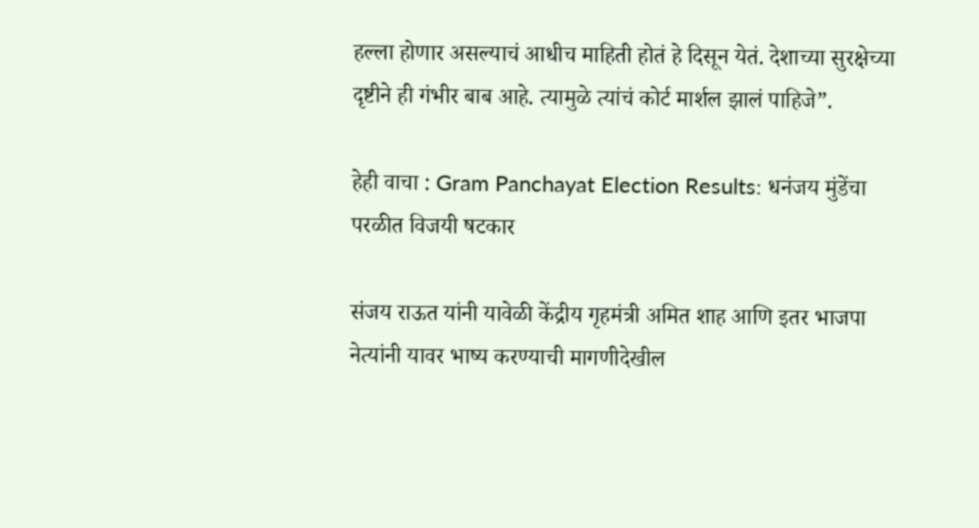हल्ला होणार असल्याचं आधीच माहिती होतं हे दिसून येतं. देशाच्या सुरक्षेच्या दृष्टीने ही गंभीर बाब आहे. त्यामुळे त्यांचं कोर्ट मार्शल झालं पाहिजे”.

हेही वाचा : Gram Panchayat Election Results: धनंजय मुंडेंचा परळीत विजयी षटकार

संजय राऊत यांनी यावेळी केंद्रीय गृहमंत्री अमित शाह आणि इतर भाजपा नेत्यांनी यावर भाष्य करण्याची मागणीदेखील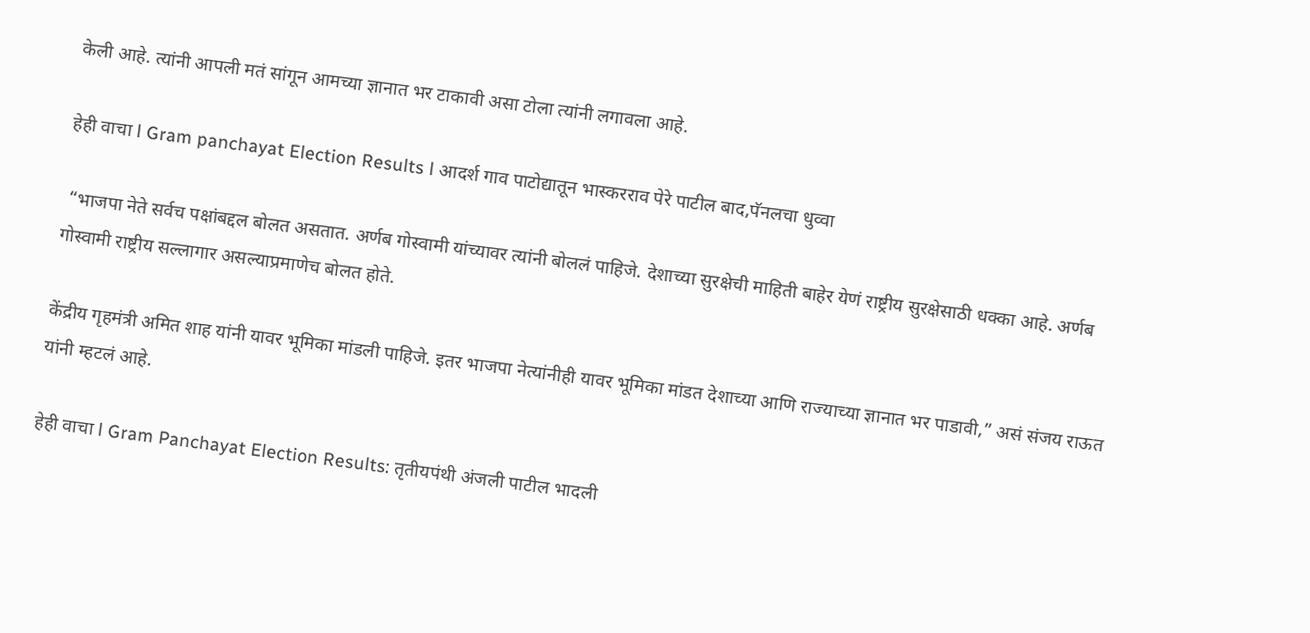केली आहे. त्यांनी आपली मतं सांगून आमच्या ज्ञानात भर टाकावी असा टोला त्यांनी लगावला आहे.

हेही वाचा l Gram panchayat Election Results l आदर्श गाव पाटोद्यातून भास्करराव पेरे पाटील बाद,पॅनलचा धुव्वा

 “भाजपा नेते सर्वच पक्षांबद्दल बोलत असतात. अर्णब गोस्वामी यांच्यावर त्यांनी बोललं पाहिजे. देशाच्या सुरक्षेची माहिती बाहेर येणं राष्ट्रीय सुरक्षेसाठी धक्का आहे. अर्णब गोस्वामी राष्ट्रीय सल्लागार असल्याप्रमाणेच बोलत होते.

केंद्रीय गृहमंत्री अमित शाह यांनी यावर भूमिका मांडली पाहिजे. इतर भाजपा नेत्यांनीही यावर भूमिका मांडत देशाच्या आणि राज्याच्या ज्ञानात भर पाडावी,” असं संजय राऊत यांनी म्हटलं आहे.

हेही वाचा l Gram Panchayat Election Results: तृतीयपंथी अंजली पाटील भादली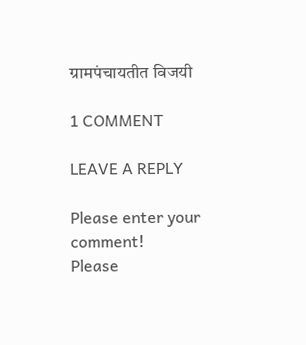ग्रामपंचायतीत विजयी

1 COMMENT

LEAVE A REPLY

Please enter your comment!
Please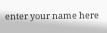enter your name here